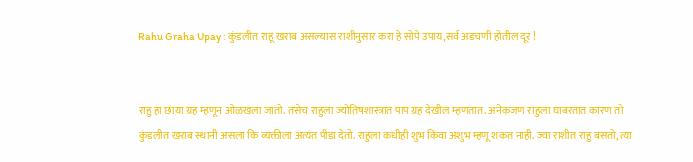Rahu Graha Upay : कुंडलीत राहू खराब असल्यास राशीनुसार करा हे सोपे उपाय,सर्व अडचणी होतील दूर !


राहु हा छाया ग्रह म्हणून ओळखला जातो. तसेच राहुला ज्योतिषशास्त्रात पाप ग्रह देखील म्हणतात. अनेकजण राहुला घाबरतात कारण तो कुंडलीत खराब स्थानी असला कि व्यक्तीला अत्यंत पीडा देतो. राहुला कधीही शुभ किंवा अशुभ म्हणू शकत नाही. ज्या राशीत राहु बसतो, त्या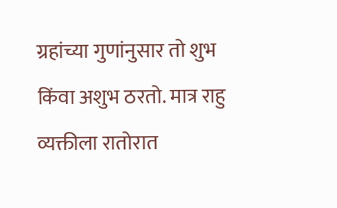ग्रहांच्या गुणांनुसार तो शुभ किंवा अशुभ ठरतो. मात्र राहु व्यक्तीला रातोरात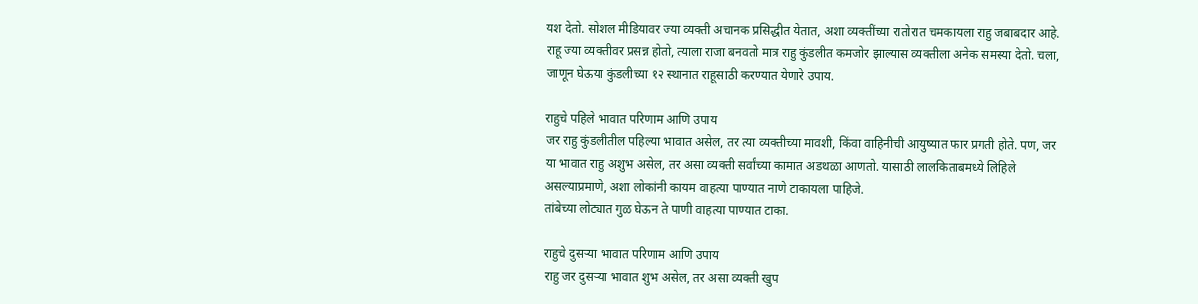यश देतो. सोशल मीडियावर ज्या व्यक्ती अचानक प्रसिद्धीत येतात, अशा व्यक्तींच्या रातोरात चमकायला राहु जबाबदार आहे. राहू ज्या व्यक्तीवर प्रसन्न होतो, त्याला राजा बनवतो मात्र राहु कुंडलीत कमजोर झाल्यास व्यक्तीला अनेक समस्या देतो. चला, जाणून घेऊया कुंडलीच्या १२ स्थानात राहूसाठी करण्यात येणारे उपाय.

राहुचे पहिले भावात परिणाम आणि उपाय
जर राहु कुंडलीतील पहिल्या भावात असेल, तर त्या व्यक्तीच्या मावशी, किंवा वाहिनीची आयुष्यात फार प्रगती होते. पण, जर या भावात राहु अशुभ असेल, तर असा व्यक्ती सर्वांच्या कामात अडथळा आणतो. यासाठी लालकिताबमध्ये लिहिले असल्याप्रमाणे, अशा लोकांनी कायम वाहत्या पाण्यात नाणे टाकायला पाहिजे.
तांबेच्या लोट्यात गुळ घेऊन ते पाणी वाहत्या पाण्यात टाका.

राहुचे दुसऱ्या भावात परिणाम आणि उपाय
राहु जर दुसऱ्या भावात शुभ असेल, तर असा व्यक्ती खुप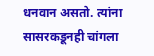धनवान असतो. त्यांना सासरकडूनही चांगला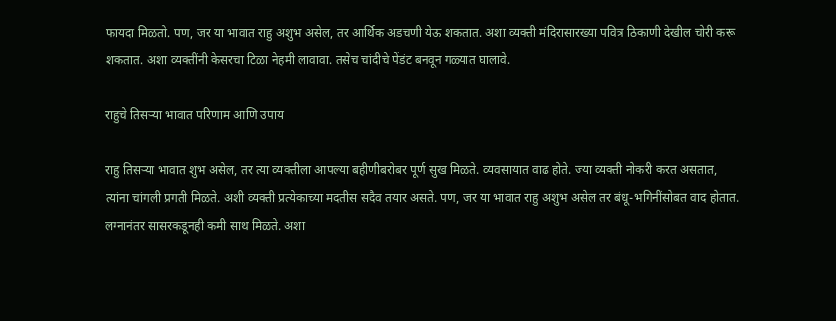फायदा मिळतो. पण, जर या भावात राहु अशुभ असेल, तर आर्थिक अडचणी येऊ शकतात. अशा व्यक्ती मंदिरासारख्या पवित्र ठिकाणी देखील चोरी करू शकतात. अशा व्यक्तींनी केसरचा टिळा नेहमी लावावा. तसेच चांदीचे पेंडंट बनवून गळ्यात घालावे.

राहुचे तिसऱ्या भावात परिणाम आणि उपाय

राहु तिसऱ्या भावात शुभ असेल, तर त्या व्यक्तीला आपल्या बहीणीबरोबर पूर्ण सुख मिळते. व्यवसायात वाढ होते. ज्या व्यक्ती नोकरी करत असतात, त्यांना चांगली प्रगती मिळते. अशी व्यक्ती प्रत्येकाच्या मदतीस सदैव तयार असते. पण, जर या भावात राहु अशुभ असेल तर बंधू-भगिनींसोबत वाद होतात. लग्नानंतर सासरकडूनही कमी साथ मिळते. अशा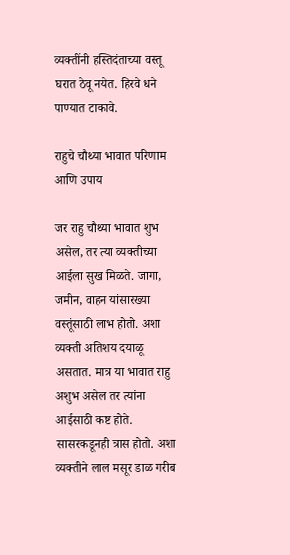व्यक्तींनी हस्तिदंताच्या वस्तू घरात ठेवू नयेत. हिरवे धने पाण्यात टाकावे.

राहुचे चौथ्या भावात परिणाम आणि उपाय

जर राहु चौथ्या भावात शुभ असेल, तर त्या व्यक्तीच्या आईला सुख मिळते. जागा, जमीन, वाहन यांसारख्या वस्तूंसाठी लाभ होतो. अशा व्यक्ती अतिशय दयाळू असतात. मात्र या भावात राहु अशुभ असेल तर त्यांना आईसाठी कष्ट होते. सासरकडूनही त्रास होतो. अशा व्यक्तीने लाल मसूर डाळ गरीब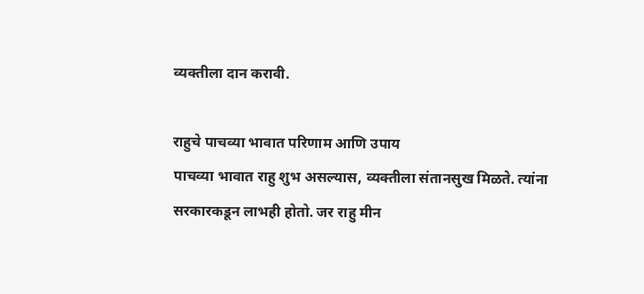व्यक्तीला दान करावी.

राहुचे पाचव्या भावात परिणाम आणि उपाय
पाचव्या भावात राहु शुभ असल्यास, व्यक्तीला संतानसुख मिळते. त्यांना सरकारकडून लाभही होतो. जर राहु मीन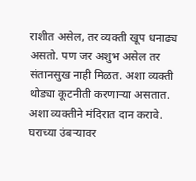राशीत असेल, तर व्यक्ती खूप धनाढ्य असतो. पण जर अशुभ असेल तर संतानसुख नाही मिळत. अशा व्यक्ती थोड्या कूटनीती करणाऱ्या असतात. अशा व्यक्तीने मंदिरात दान करावे. घराच्या उंबऱ्यावर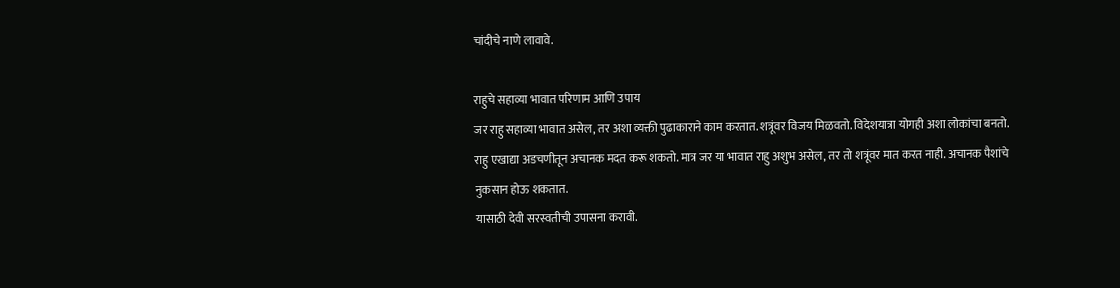चांदीचे नाणे लावावे.

राहुचे सहाव्या भावात परिणाम आणि उपाय
जर राहु सहाव्या भावात असेल, तर अशा व्यक्ती पुढाकाराने काम करतात. शत्रूंवर विजय मिळवतो. विदेशयात्रा योगही अशा लोकांचा बनतो. राहु एखाद्या अडचणीतून अचानक मदत करू शकतो. मात्र जर या भावात राहु अशुभ असेल, तर तो शत्रूंवर मात करत नाही. अचानक पैशांचे नुकसान होऊ शकतात.
यासाठी देवी सरस्वतीची उपासना करावी.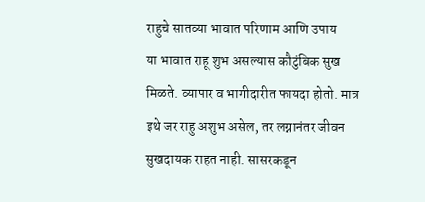राहुचे सातव्या भावात परिणाम आणि उपाय
या भावात राहू शुभ असल्यास कौटुंबिक सुख मिळते. व्यापार व भागीदारीत फायदा होतो. मात्र इथे जर राहु अशुभ असेल, तर लग्नानंतर जीवन सुखदायक राहत नाही. सासरकडून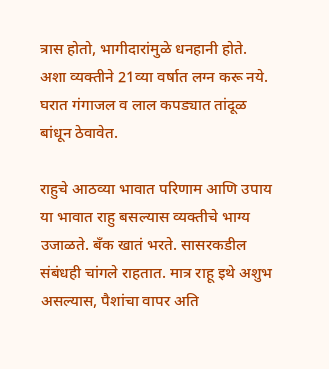त्रास होतो, भागीदारांमुळे धनहानी होते. अशा व्यक्तीने 21व्या वर्षात लग्न करू नये. घरात गंगाजल व लाल कपड्यात तांदूळ बांधून ठेवावेत.

राहुचे आठव्या भावात परिणाम आणि उपाय
या भावात राहु बसल्यास व्यक्तीचे भाग्य उजाळते. बँक खातं भरते. सासरकडील संबंधही चांगले राहतात. मात्र राहू इथे अशुभ असल्यास, पैशांचा वापर अति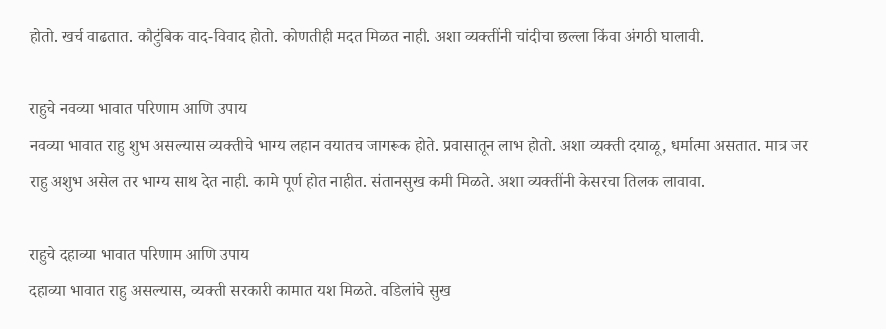होतो. खर्च वाढतात. कौटुंबिक वाद-विवाद होतो. कोणतीही मदत मिळत नाही. अशा व्यक्तींनी चांदीचा छल्ला किंवा अंगठी घालावी.

राहुचे नवव्या भावात परिणाम आणि उपाय
नवव्या भावात राहु शुभ असल्यास व्यक्तीचे भाग्य लहान वयातच जागरूक होते. प्रवासातून लाभ होतो. अशा व्यक्ती दयाळू, धर्मात्मा असतात. मात्र जर राहु अशुभ असेल तर भाग्य साथ देत नाही. कामे पूर्ण होत नाहीत. संतानसुख कमी मिळते. अशा व्यक्तींनी केसरचा तिलक लावावा.

राहुचे दहाव्या भावात परिणाम आणि उपाय
दहाव्या भावात राहु असल्यास, व्यक्ती सरकारी कामात यश मिळते. वडिलांचे सुख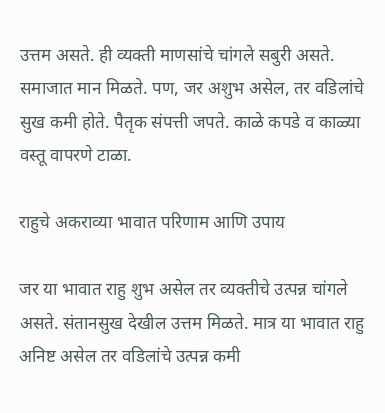उत्तम असते. ही व्यक्ती माणसांचे चांगले सबुरी असते. समाजात मान मिळते. पण, जर अशुभ असेल, तर वडिलांचे सुख कमी होते. पैतृक संपत्ती जपते. काळे कपडे व काळ्या वस्तू वापरणे टाळा.

राहुचे अकराव्या भावात परिणाम आणि उपाय

जर या भावात राहु शुभ असेल तर व्यक्तीचे उत्पन्न चांगले असते. संतानसुख देखील उत्तम मिळते. मात्र या भावात राहु अनिष्ट असेल तर वडिलांचे उत्पन्न कमी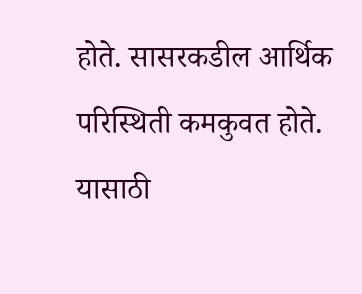होते. सासरकडील आर्थिक परिस्थिती कमकुवत होते. यासाठी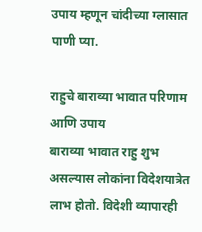उपाय म्हणून चांदीच्या ग्लासात पाणी प्या.

राहुचे बाराव्या भावात परिणाम आणि उपाय
बाराव्या भावात राहु शुभ असल्यास लोकांना विदेशयात्रेत लाभ होतो. विदेशी व्यापारही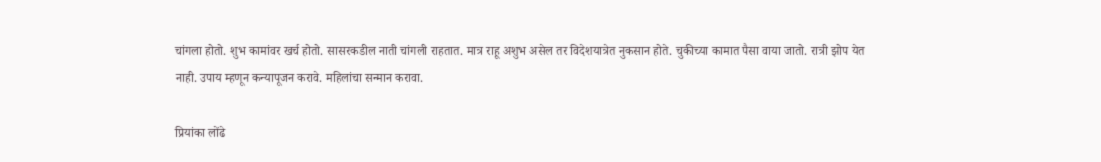चांगला होतो. शुभ कामांवर खर्च होतो. सासरकडील नाती चांगली राहतात. मात्र राहू अशुभ असेल तर विदेशयात्रेत नुकसान होते. चुकीच्या कामात पैसा वाया जातो. रात्री झोप येत नाही. उपाय म्हणून कन्यापूजन करावे. महिलांचा सन्मान करावा.

प्रियांका लोंढे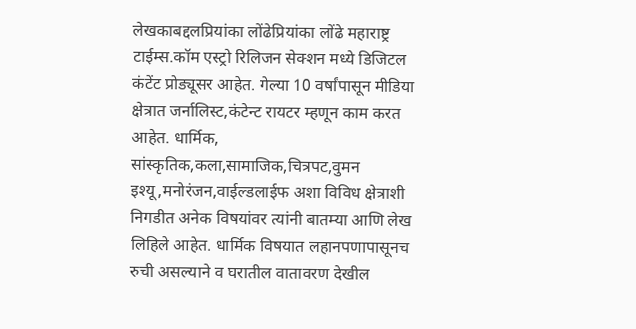लेखकाबद्दलप्रियांका लोंढेप्रियांका लोंढे महाराष्ट्र टाईम्स.कॉम एस्ट्रो रिलिजन सेक्शन मध्ये डिजिटल कंटेंट प्रोड्यूसर आहेत. गेल्या 10 वर्षांपासून मीडिया क्षेत्रात जर्नालिस्ट,कंटेन्ट रायटर म्हणून काम करत आहेत. धार्मिक, सांस्कृतिक,कला,सामाजिक,चित्रपट,वुमन इश्यू,मनोरंजन,वाईल्डलाईफ अशा विविध क्षेत्राशी निगडीत अनेक विषयांवर त्यांनी बातम्या आणि लेख लिहिले आहेत. धार्मिक विषयात लहानपणापासूनच रुची असल्याने व घरातील वातावरण देखील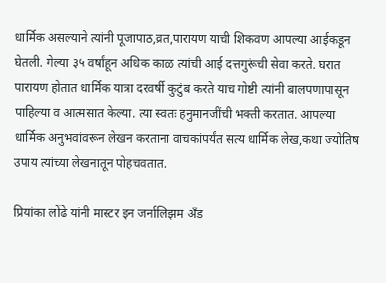धार्मिक असल्याने त्यांनी पूजापाठ,व्रत,पारायण याची शिकवण आपल्या आईकडून घेतली. गेल्या ३५ वर्षांहून अधिक काळ त्यांची आई दत्तगुरूंची सेवा करते. घरात पारायण होतात धार्मिक यात्रा दरवर्षी कुटुंब करते याच गोष्टी त्यांनी बालपणापासून पाहिल्या व आत्मसात केल्या. त्या स्वतः हनुमानजींची भक्ती करतात. आपल्या धार्मिक अनुभवांवरून लेखन करताना वाचकांपर्यंत सत्य धार्मिक लेख,कथा ज्योतिष उपाय त्यांच्या लेखनातून पोहचवतात.

प्रियांका लोंढे यांनी मास्टर इन जर्नालिझम अँड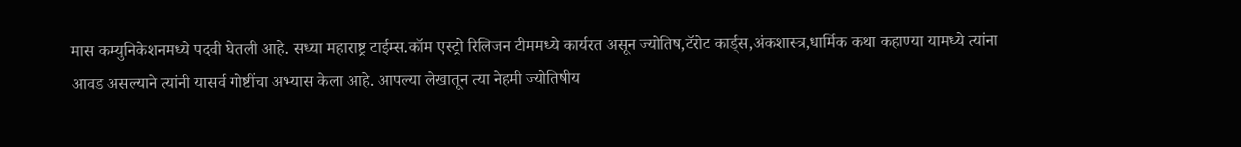मास कम्युनिकेशनमध्ये पदवी घेतली आहे. सध्या महाराष्ट्र टाईम्स.कॉम एस्ट्रो रिलिजन टीममध्ये कार्यरत असून ज्योतिष,टॅरोट कार्ड्स,अंकशास्त्र,धार्मिक कथा कहाण्या यामध्ये त्यांना आवड असल्याने त्यांनी यासर्व गोष्टींचा अभ्यास केला आहे. आपल्या लेखातून त्या नेहमी ज्योतिषीय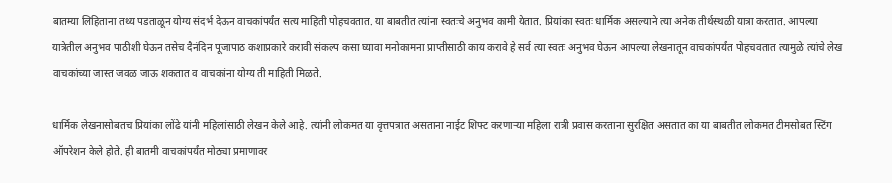बातम्या लिहिताना तथ्य पडताळून योग्य संदर्भ देऊन वाचकांपर्यंत सत्य माहिती पोहचवतात. या बाबतीत त्यांना स्वतःचे अनुभव कामी येतात. प्रियांका स्वतः धार्मिक असल्याने त्या अनेक तीर्थस्थळी यात्रा करतात. आपल्या यात्रेतील अनुभव पाठीशी घेऊन तसेच दैनंदिन पूजापाठ कशाप्रकारे करावी संकल्प कसा घ्यावा मनोकामना प्राप्तीसाठी काय करावे हे सर्व त्या स्वतः अनुभव घेऊन आपल्या लेखनातून वाचकांपर्यंत पोहचवतात त्यामुळे त्यांचे लेख वाचकांच्या जास्त जवळ जाऊ शकतात व वाचकांना योग्य ती माहिती मिळते.

धार्मिक लेखनासोबतच प्रियांका लोंढे यांनी महिलांसाठी लेखन केले आहे. त्यांनी लोकमत या वृत्तपत्रात असताना नाईट शिफ्ट करणाऱ्या महिला रात्री प्रवास करताना सुरक्षित असतात का या बाबतीत लोकमत टीमसोबत स्टिंग ऑपरेशन केले होते. ही बातमी वाचकांपर्यंत मोठ्या प्रमाणावर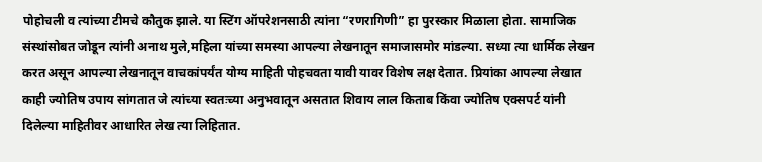पोहोचली व त्यांच्या टीमचे कौतुक झाले. या स्टिंग ऑपरेशनसाठी त्यांना “रणरागिणी” हा पुरस्कार मिळाला होता. सामाजिक संस्थांसोबत जोडून त्यांनी अनाथ मुले,महिला यांच्या समस्या आपल्या लेखनातून समाजासमोर मांडल्या. सध्या त्या धार्मिक लेखन करत असून आपल्या लेखनातून वाचकांपर्यंत योग्य माहिती पोहचवता यावी यावर विशेष लक्ष देतात. प्रियांका आपल्या लेखात काही ज्योतिष उपाय सांगतात जे त्यांच्या स्वतःच्या अनुभवातून असतात शिवाय लाल किताब किंवा ज्योतिष एक्सपर्ट यांनी दिलेल्या माहितीवर आधारित लेख त्या लिहितात.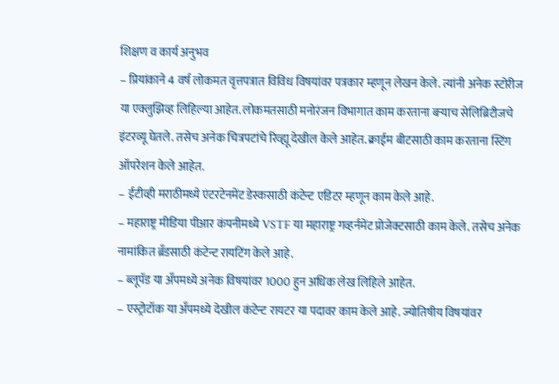शिक्षण व कार्य अनुभव
– प्रियांकाने 4 वर्ष लोकमत वृत्तपत्रात विविध विषयांवर पत्रकार म्हणून लेखन केले. त्यांनी अनेक स्टोरीज या एक्लुझिव्ह लिहिल्या आहेत. लोकमतसाठी मनोरंजन विभागात काम करताना बऱ्याच सेलिब्रिटीजचे इंटरव्यू घेतले. तसेच अनेक चित्रपटांचे रिव्ह्यू देखील केले आहेत. क्राईम बीटसाठी काम करताना स्टिंग ऑपरेशन केले आहेत.
– ईटीव्ही मराठीमध्ये एंटरटेनमेंट डेस्कसाठी कंटेन्ट एडिटर म्हणून काम केले आहे.
– महाराष्ट्र मीडिया पीआर कंपनीमध्ये VSTF या महाराष्ट्र गव्हर्नमेंट प्रोजेक्टसाठी काम केले. तसेच अनेक नामांकित ब्रँडसाठी कंटेन्ट रायटिंग केले आहे.
– ब्लूपॅड या अँपमध्ये अनेक विषयांवर 1000 हुन अधिक लेख लिहिले आहेत.
– एस्ट्रोटॉक या अँपमध्ये देखील कंटेन्ट रायटर या पदावर काम केले आहे. ज्योतिषीय विषयांवर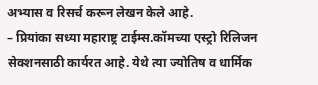अभ्यास व रिसर्च करून लेखन केले आहे.
– प्रियांका सध्या महाराष्ट्र टाईम्स.कॉमच्या एस्ट्रो रिलिजन सेक्शनसाठी कार्यरत आहे. येथे त्या ज्योतिष व धार्मिक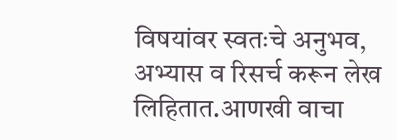विषयांवर स्वतःचे अनुभव, अभ्यास व रिसर्च करून लेख लिहितात.आणखी वाचा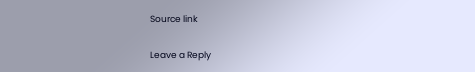Source link

Leave a Reply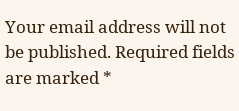Your email address will not be published. Required fields are marked *